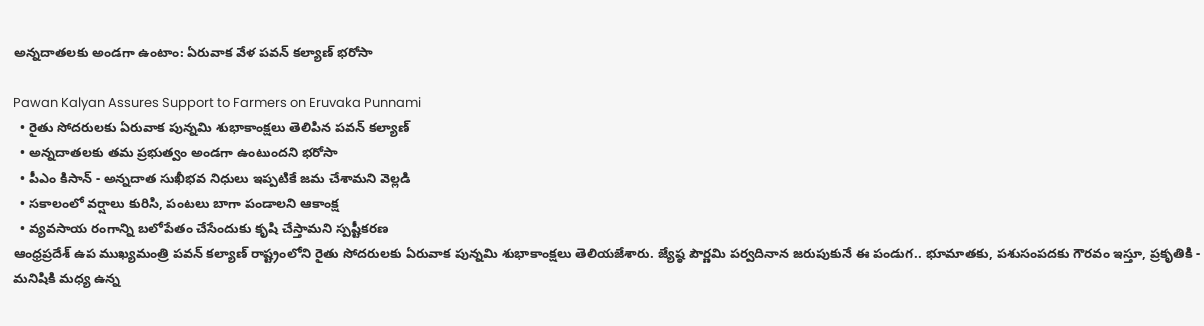అన్నదాతలకు అండగా ఉంటాం: ఏరువాక వేళ పవన్ కల్యాణ్ భరోసా

Pawan Kalyan Assures Support to Farmers on Eruvaka Punnami
  • రైతు సోదరులకు ఏరువాక పున్నమి శుభాకాంక్షలు తెలిపిన పవన్ కల్యాణ్
  • అన్నదాతలకు తమ ప్రభుత్వం అండగా ఉంటుందని భరోసా
  • పీఎం కిసాన్ - అన్నదాత సుఖీభవ నిధులు ఇప్పటికే జమ చేశామని వెల్లడి
  • సకాలంలో వర్షాలు కురిసి, పంటలు బాగా పండాలని ఆకాంక్ష
  • వ్యవసాయ రంగాన్ని బలోపేతం చేసేందుకు కృషి చేస్తామని స్పష్టీకరణ
ఆంధ్రప్రదేశ్ ఉప ముఖ్యమంత్రి పవన్ కల్యాణ్ రాష్ట్రంలోని రైతు సోదరులకు ఏరువాక పున్నమి శుభాకాంక్షలు తెలియజేశారు. జ్యేష్ఠ పౌర్ణమి పర్వదినాన జరుపుకునే ఈ పండుగ.. భూమాతకు, పశుసంపదకు గౌరవం ఇస్తూ, ప్రకృతికి - మనిషికి మధ్య ఉన్న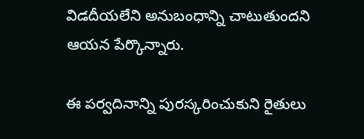విడదీయలేని అనుబంధాన్ని చాటుతుందని ఆయన పేర్కొన్నారు.

ఈ పర్వదినాన్ని పురస్కరించుకుని రైతులు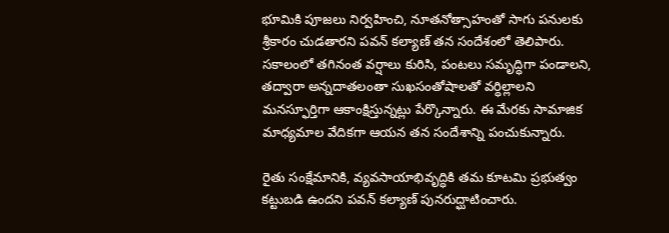భూమికి పూజలు నిర్వహించి, నూతనోత్సాహంతో సాగు పనులకు శ్రీకారం చుడతారని పవన్ కల్యాణ్ తన సందేశంలో తెలిపారు. సకాలంలో తగినంత వర్షాలు కురిసి, పంటలు సమృద్ధిగా పండాలని, తద్వారా అన్నదాతలంతా సుఖసంతోషాలతో వర్ధిల్లాలని మనస్ఫూర్తిగా ఆకాంక్షిస్తున్నట్లు పేర్కొన్నారు. ఈ మేరకు సామాజిక మాధ్యమాల వేదికగా ఆయన తన సందేశాన్ని పంచుకున్నారు.

రైతు సంక్షేమానికి, వ్యవసాయాభివృద్ధికి తమ కూటమి ప్రభుత్వం కట్టుబడి ఉందని పవన్ కల్యాణ్ పునరుద్ఘాటించారు.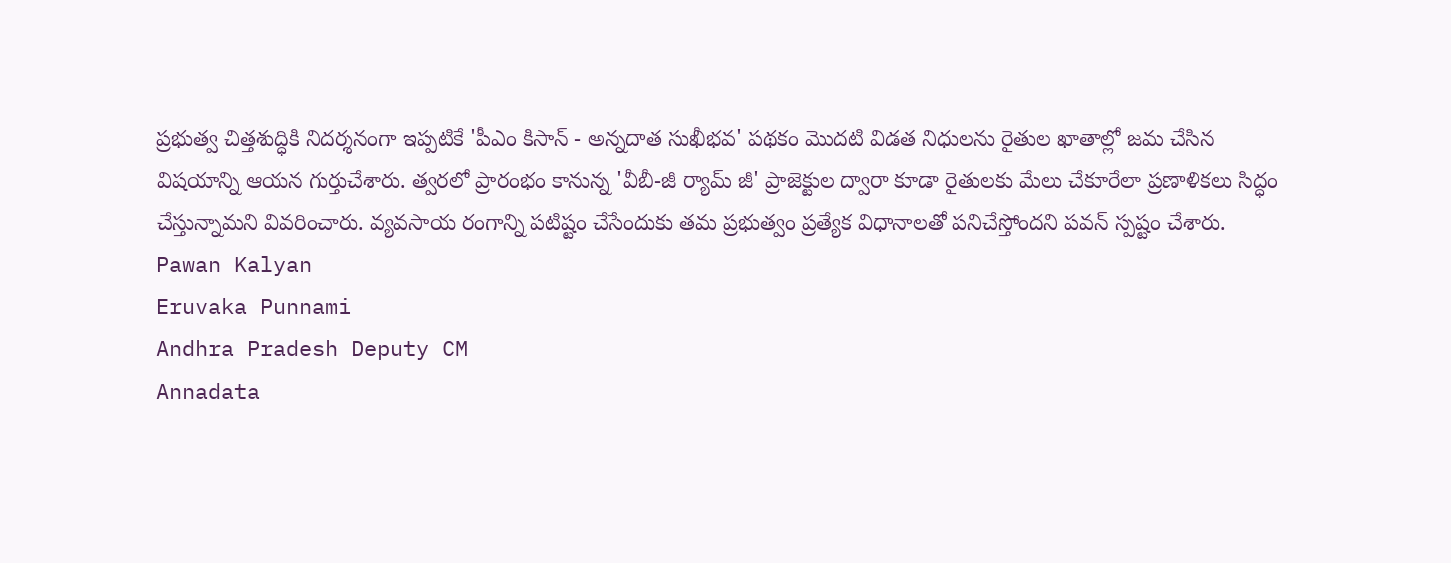ప్రభుత్వ చిత్తశుద్ధికి నిదర్శనంగా ఇప్పటికే 'పీఎం కిసాన్ - అన్నదాత సుఖీభవ' పథకం మొదటి విడత నిధులను రైతుల ఖాతాల్లో జమ చేసిన విషయాన్ని ఆయన గుర్తుచేశారు. త్వరలో ప్రారంభం కానున్న 'వీబీ-జీ ర్యామ్ జీ' ప్రాజెక్టుల ద్వారా కూడా రైతులకు మేలు చేకూరేలా ప్రణాళికలు సిద్ధం చేస్తున్నామని వివరించారు. వ్యవసాయ రంగాన్ని పటిష్టం చేసేందుకు తమ ప్రభుత్వం ప్రత్యేక విధానాలతో పనిచేస్తోందని పవన్ స్పష్టం చేశారు.
Pawan Kalyan
Eruvaka Punnami
Andhra Pradesh Deputy CM
Annadata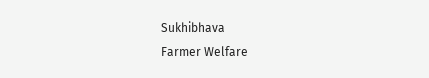Sukhibhava
Farmer Welfare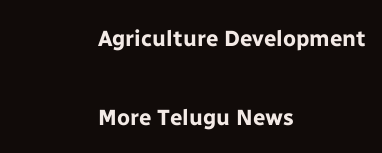Agriculture Development

More Telugu News